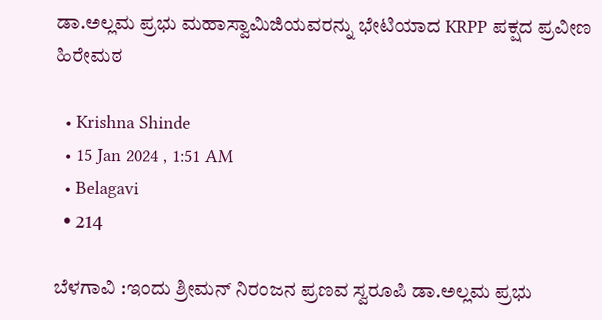ಡಾ.ಅಲ್ಲಮ ಪ್ರಭು ಮಹಾಸ್ವಾಮಿಜಿಯವರನ್ನು ಭೇಟಿಯಾದ KRPP ಪಕ್ಷದ ಪ್ರವೀಣ ಹಿರೇಮಠ

  • Krishna Shinde
  • 15 Jan 2024 , 1:51 AM
  • Belagavi
  • 214

ಬೆಳಗಾವಿ :ಇಂದು ಶ್ರೀಮನ್ ನಿರಂಜನ ಪ್ರಣವ ಸ್ವರೂಪಿ ಡಾ.ಅಲ್ಲಮ ಪ್ರಭು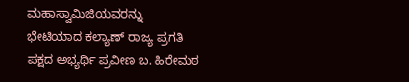ಮಹಾಸ್ವಾಮಿಜಿಯವರನ್ನು  ಭೇಟಿಯಾದ ಕಲ್ಯಾಣ್ ರಾಜ್ಯ ಪ್ರಗತಿ ಪಕ್ಷದ ಅಭ್ಯರ್ಥಿ ಪ್ರವೀಣ ಬ. ಹಿರೇಮಠ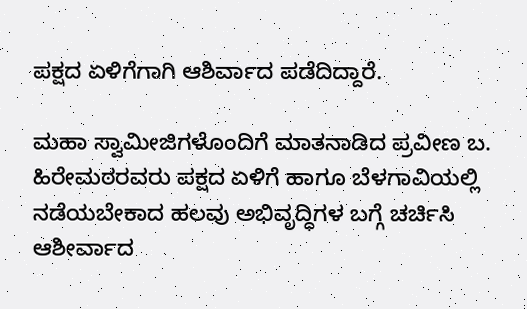ಪಕ್ಷದ ಏಳಿಗೆಗಾಗಿ ಆಶಿರ್ವಾದ ಪಡೆದಿದ್ದಾರೆ.

ಮಹಾ ಸ್ವಾಮೀಜಿಗಳೊಂದಿಗೆ ಮಾತನಾಡಿದ ಪ್ರವೀಣ ಬ. ಹಿರೇಮಠರವರು ಪಕ್ಷದ ಏಳಿಗೆ ಹಾಗೂ ಬೆಳಗಾವಿಯಲ್ಲಿ ನಡೆಯಬೇಕಾದ ಹಲವು ಅಭಿವೃದ್ಧಿಗಳ ಬಗ್ಗೆ ಚರ್ಚಿಸಿ ಆಶೀರ್ವಾದ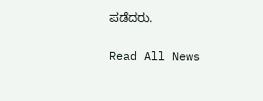ಪಡೆದರು.

Read All News